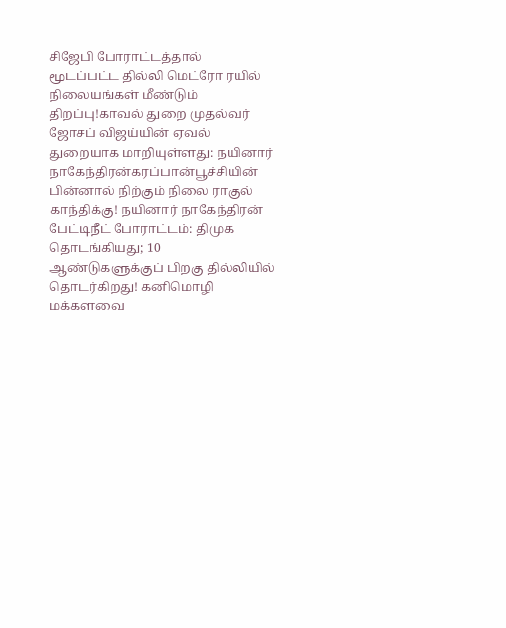சிஜேபி போராட்டத்தால் மூடப்பட்ட தில்லி மெட்ரோ ரயில் நிலையங்கள் மீண்டும் திறப்பு!காவல் துறை முதல்வர் ஜோசப் விஜய்யின் ஏவல் துறையாக மாறியுள்ளது: நயினார் நாகேந்திரன்கரப்பான்பூச்சியின் பின்னால் நிற்கும் நிலை ராகுல் காந்திக்கு! நயினார் நாகேந்திரன் பேட்டிநீட் போராட்டம்: திமுக தொடங்கியது; 10 ஆண்டுகளுக்குப் பிறகு தில்லியில் தொடர்கிறது! கனிமொழி மக்களவை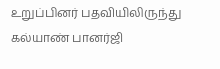உறுப்பினர் பதவியிலிருந்து கல்யாண் பானர்ஜி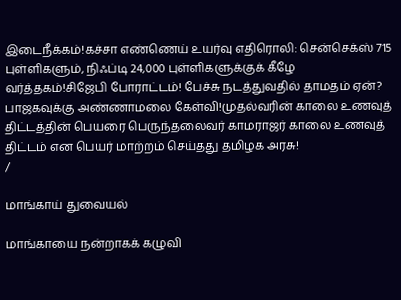இடைநீக்கம்!கச்சா எண்ணெய் உயர்வு எதிரொலி: சென்செக்ஸ் 715 புள்ளிகளும், நிஃப்டி 24,000 புள்ளிகளுக்குக் கீழே வர்த்தகம்!சிஜேபி போராட்டம்! பேச்சு நடத்துவதில் தாமதம் ஏன்? பாஜகவுக்கு அண்ணாமலை கேள்வி!முதல்வரின் காலை உணவுத் திட்டத்தின் பெயரை பெருந்தலைவர் காமராஜர் காலை உணவுத் திட்டம் என பெயர் மாற்றம் செய்தது தமிழக அரசு!
/

மாங்காய் துவையல்

மாங்காயை நன்றாகக் கழுவி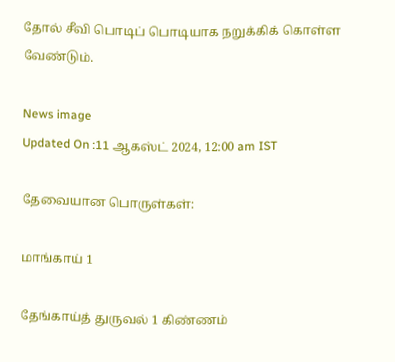தோல் சீவி பொடிப் பொடியாக நறுக்கிக் கொள்ள வேண்டும்.

News image
Updated On :11 ஆகஸ்ட் 2024, 12:00 am IST

தேவையான பொருள்கள்:

மாங்காய் 1

தேங்காய்த் துருவல் 1 கிண்ணம்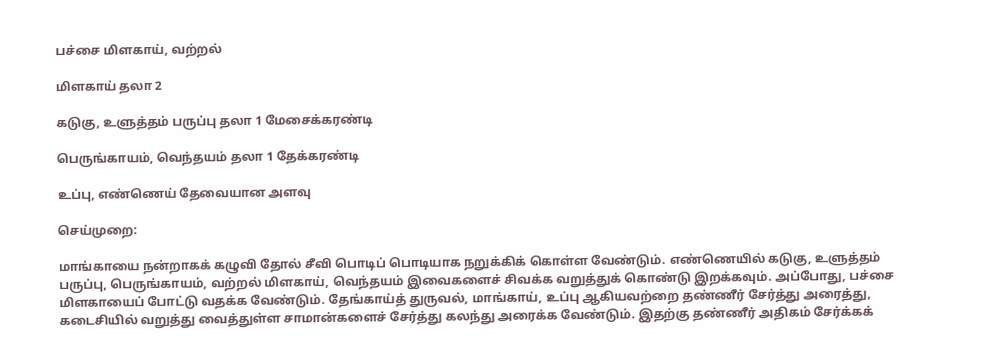பச்சை மிளகாய், வற்றல்

மிளகாய் தலா 2

கடுகு, உளுத்தம் பருப்பு தலா 1 மேசைக்கரண்டி

பெருங்காயம், வெந்தயம் தலா 1 தேக்கரண்டி

உப்பு, எண்ணெய் தேவையான அளவு

செய்முறை:

மாங்காயை நன்றாகக் கழுவி தோல் சீவி பொடிப் பொடியாக நறுக்கிக் கொள்ள வேண்டும். எண்ணெயில் கடுகு, உளுத்தம் பருப்பு, பெருங்காயம், வற்றல் மிளகாய், வெந்தயம் இவைகளைச் சிவக்க வறுத்துக் கொண்டு இறக்கவும். அப்போது, பச்சை மிளகாயைப் போட்டு வதக்க வேண்டும். தேங்காய்த் துருவல், மாங்காய், உப்பு ஆகியவற்றை தண்ணீர் சேர்த்து அரைத்து, கடைசியில் வறுத்து வைத்துள்ள சாமான்களைச் சேர்த்து கலந்து அரைக்க வேண்டும். இதற்கு தண்ணீர் அதிகம் சேர்க்கக்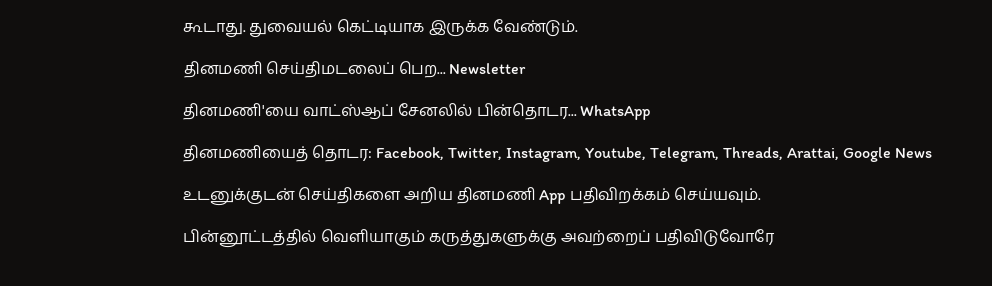கூடாது. துவையல் கெட்டியாக இருக்க வேண்டும்.

தினமணி செய்திமடலைப் பெற... Newsletter

தினமணி'யை வாட்ஸ்ஆப் சேனலில் பின்தொடர... WhatsApp

தினமணியைத் தொடர: Facebook, Twitter, Instagram, Youtube, Telegram, Threads, Arattai, Google News

உடனுக்குடன் செய்திகளை அறிய தினமணி App பதிவிறக்கம் செய்யவும்.

பின்னூட்டத்தில் வெளியாகும் கருத்துகளுக்கு அவற்றைப் பதிவிடுவோரே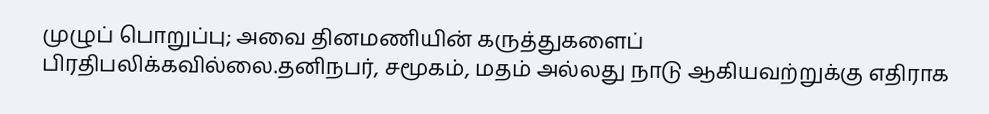முழுப் பொறுப்பு; அவை தினமணியின் கருத்துகளைப் பிரதிபலிக்கவில்லை.தனிநபர், சமூகம், மதம் அல்லது நாடு ஆகியவற்றுக்கு எதிராக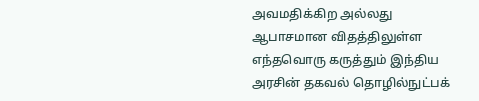அவமதிக்கிற அல்லது ஆபாசமான விதத்திலுள்ள எந்தவொரு கருத்தும் இந்திய அரசின் தகவல் தொழில்நுட்பக்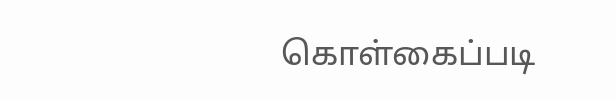கொள்கைப்படி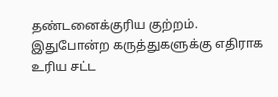தண்டனைக்குரிய குற்றம். இதுபோன்ற கருத்துகளுக்கு எதிராக உரிய சட்ட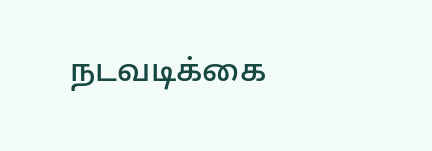நடவடிக்கை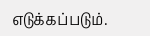எடுக்கப்படும்.